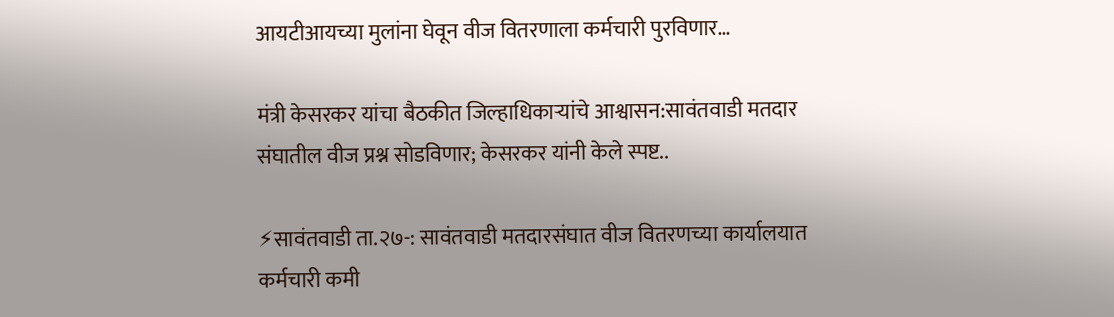आयटीआयच्या मुलांना घेवून वीज वितरणाला कर्मचारी पुरविणार…

मंत्री केसरकर यांचा बैठकीत जिल्हाधिकाऱ्यांचे आश्वासन:सावंतवाडी मतदार संघातील वीज प्रश्न सोडविणार; केसरकर यांनी केले स्पष्ट..

⚡सावंतवाडी ता.२७-: सावंतवाडी मतदारसंघात वीज वितरणच्या कार्यालयात कर्मचारी कमी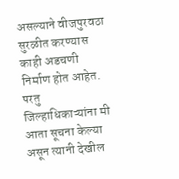असल्याने वीजपुरवठा सुरळीत करण्यास काही अडचणी निर्माण होत आहेत. परतु जिल्हाधिकाऱ्यांना मी आता सूचना केल्या असून त्यानी देखील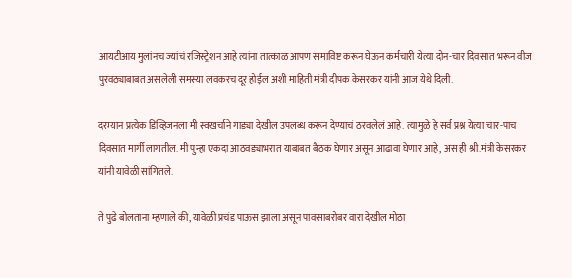आयटीआय मुलांनच ज्यांचं रजिस्ट्रेशन आहे त्यांना तात्काळ आपण समाविष्ट करून घेऊन कर्मचारी येत्या दोन-चार दिवसात भरून वीज पुरवठ्याबाबत असलेली समस्या लवकरच दूर होईल अशी माहिती मंत्री दीपक केसरकर यांनी आज येथे दिली.

दरम्यान प्रत्येक डिव्हिजनला मी स्वखर्चाने गाड्या देखील उपलब्ध करून देण्याचं ठरवलेलं आहे. त्यामुळे हे सर्व प्रश्न येत्या चार-पाच दिवसात मार्गी लागतील. मी पुन्हा एकदा आठवड्याभरात याबाबत बैठक घेणार असून आढावा घेणार आहे, अस ही श्री.मंत्री केसरकर यांनी यावेळी सांगितले.

ते पुढे बोलताना म्हणाले की, यावेळी प्रचंड पाऊस झाला असून पावसाबरोबर वारा देखील मोठा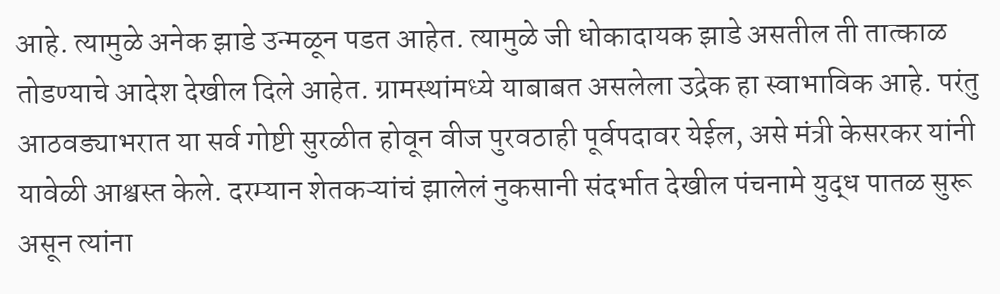आहे. त्यामुळे अनेक झाडे उन्मळून पडत आहेत. त्यामुळे जी धोकादायक झाडे असतील ती तात्काळ तोडण्याचे आदेश देखील दिले आहेत. ग्रामस्थांमध्ये याबाबत असलेला उद्रेक हा स्वाभाविक आहे. परंतु आठवड्याभरात या सर्व गोष्टी सुरळीत होवून वीज पुरवठाही पूर्वपदावर येईल, असे मंत्री केसरकर यांनी यावेळी आश्वस्त केले. दरम्यान शेतकऱ्यांचं झालेलं नुकसानी संदर्भात देखील पंचनामे युद्ध पातळ सुरू असून त्यांना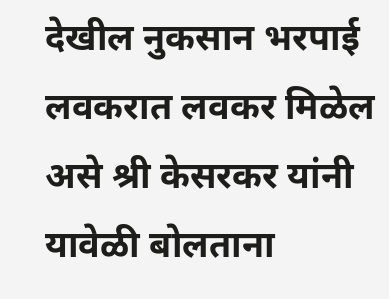देखील नुकसान भरपाई लवकरात लवकर मिळेल असे श्री केसरकर यांनी यावेळी बोलताना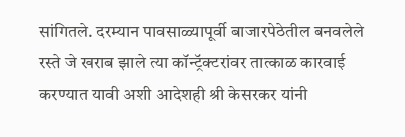सांगितले. दरम्यान पावसाळ्यापूर्वी बाजारपेठेतील बनवलेले रस्ते जे खराब झाले त्या कॉन्ट्रॅक्टरांवर तात्काळ कारवाई करण्यात यावी अशी आदेशही श्री केसरकर यांनी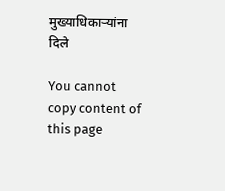मुख्याधिकाऱ्यांना दिले

You cannot copy content of this page